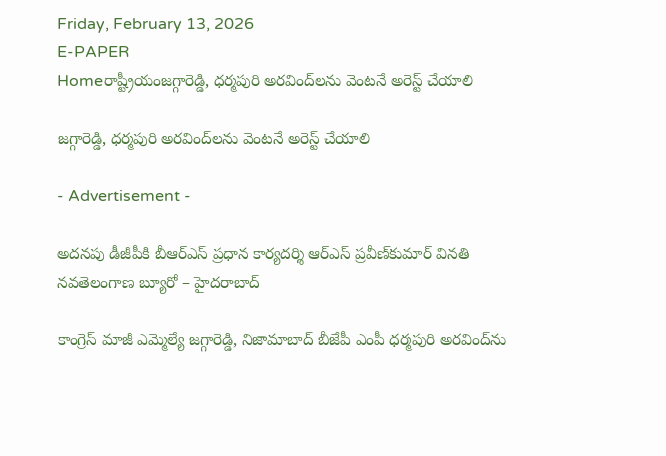Friday, February 13, 2026
E-PAPER
Homeరాష్ట్రీయంజగ్గారెడ్డి, ధర్మపురి అరవింద్‌లను వెంటనే అరెస్ట్‌ చేయాలి

జగ్గారెడ్డి, ధర్మపురి అరవింద్‌లను వెంటనే అరెస్ట్‌ చేయాలి

- Advertisement -

అదనపు డీజీపీకి బీఆర్‌ఎస్‌ ప్రధాన కార్యదర్శి ఆర్‌ఎస్‌ ప్రవీణ్‌కుమార్‌ వినతి
నవతెలంగాణ బ్యూరో – హైదరాబాద్‌

కాంగ్రెస్‌ మాజీ ఎమ్మెల్యే జగ్గారెడ్డి, నిజామాబాద్‌ బీజేపీ ఎంపీ ధర్మపురి అరవింద్‌ను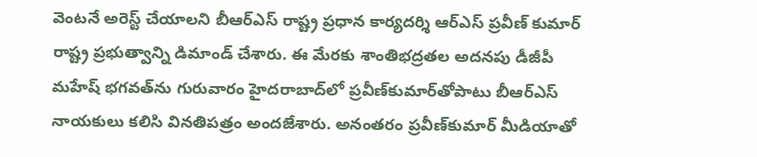వెంటనే అరెస్ట్‌ చేయాలని బీఆర్‌ఎస్‌ రాష్ట్ర ప్రధాన కార్యదర్శి ఆర్‌ఎస్‌ ప్రవీణ్‌ కుమార్‌ రాష్ట్ర ప్రభుత్వాన్ని డిమాండ్‌ చేశారు. ఈ మేరకు శాంతిభద్రతల అదనపు డీజీపీ మహేష్‌ భగవత్‌ను గురువారం హైదరాబాద్‌లో ప్రవీణ్‌కుమార్‌తోపాటు బీఆర్‌ఎస్‌ నాయకులు కలిసి వినతిపత్రం అందజేశారు. అనంతరం ప్రవీణ్‌కుమార్‌ మీడియాతో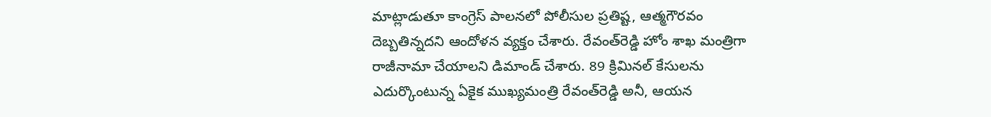మాట్లాడుతూ కాంగ్రెస్‌ పాలనలో పోలీసుల ప్రతిష్ట, ఆత్మగౌరవం దెబ్బతిన్నదని ఆందోళన వ్యక్తం చేశారు. రేవంత్‌రెడ్డి హోం శాఖ మంత్రిగా రాజీనామా చేయాలని డిమాండ్‌ చేశారు. 89 క్రిమినల్‌ కేసులను ఎదుర్కొంటున్న ఏకైక ముఖ్యమంత్రి రేవంత్‌రెడ్డి అనీ, ఆయన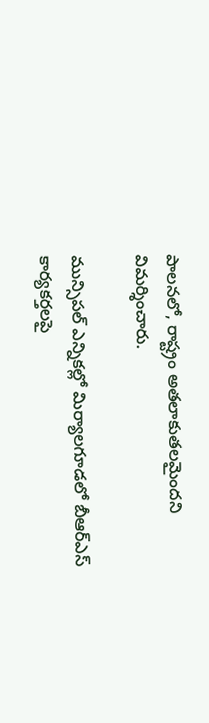పాలనలో, రాష్ట్రం అతలాకుతలమైందని విమర్శించారు.

మున్సిపల్‌ ఎన్నికల్లో మిర్యాలగూడలో బీఆర్‌ఎస్‌ కార్యకర్తలపై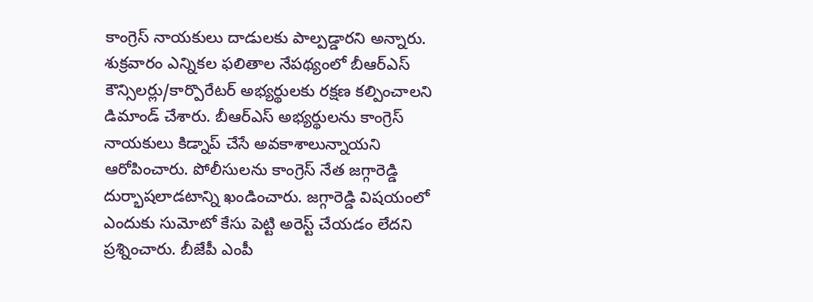కాంగ్రెస్‌ నాయకులు దాడులకు పాల్పడ్డారని అన్నారు. శుక్రవారం ఎన్నికల ఫలితాల నేపథ్యంలో బీఆర్‌ఎస్‌ కౌన్సిలర్లు/కార్పొరేటర్‌ అభ్యర్థులకు రక్షణ కల్పించాలని డిమాండ్‌ చేశారు. బీఆర్‌ఎస్‌ అభ్యర్థులను కాంగ్రెస్‌ నాయకులు కిడ్నాప్‌ చేసే అవకాశాలున్నాయని ఆరోపించారు. పోలీసులను కాంగ్రెస్‌ నేత జగ్గారెడ్డి దుర్భాషలాడటాన్ని ఖండించారు. జగ్గారెడ్డి విషయంలో ఎందుకు సుమోటో కేసు పెట్టి అరెస్ట్‌ చేయడం లేదని ప్రశ్నించారు. బీజేపీ ఎంపీ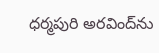ధర్మపురి అరవింద్‌ను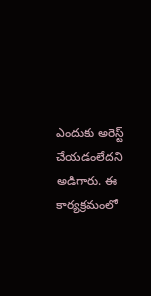ఎందుకు అరెస్ట్‌ చేయడంలేదని అడిగారు. ఈ కార్యక్రమంలో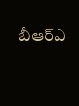బీఆర్‌ఎ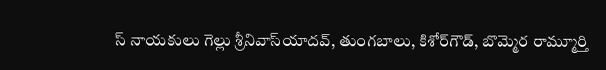స్‌ నాయకులు గెల్లు శ్రీనివాస్‌యాదవ్‌, తుంగబాలు, కిశోర్‌గౌడ్‌, బొమ్మెర రామ్మూర్తి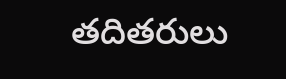తదితరులు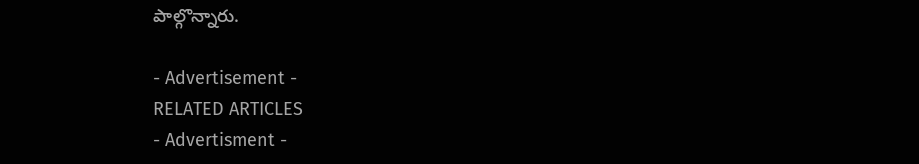పాల్గొన్నారు.

- Advertisement -
RELATED ARTICLES
- Advertisment -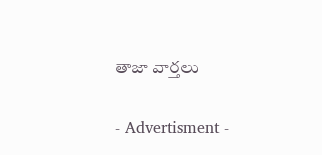తాజా వార్తలు

- Advertisment -